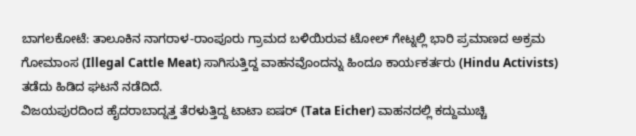ಬಾಗಲಕೋಟೆ: ತಾಲೂಕಿನ ನಾಗರಾಳ-ರಾಂಪೂರು ಗ್ರಾಮದ ಬಳಿಯಿರುವ ಟೋಲ್ ಗೇಟ್ನಲ್ಲಿ ಭಾರಿ ಪ್ರಮಾಣದ ಅಕ್ರಮ ಗೋಮಾಂಸ (Illegal Cattle Meat) ಸಾಗಿಸುತ್ತಿದ್ದ ವಾಹನವೊಂದನ್ನು ಹಿಂದೂ ಕಾರ್ಯಕರ್ತರು (Hindu Activists) ತಡೆದು ಹಿಡಿದ ಘಟನೆ ನಡೆದಿದೆ.
ವಿಜಯಪುರದಿಂದ ಹೈದರಾಬಾದ್ನತ್ತ ತೆರಳುತ್ತಿದ್ದ ಟಾಟಾ ಐಷರ್ (Tata Eicher) ವಾಹನದಲ್ಲಿ ಕದ್ದುಮುಚ್ಚಿ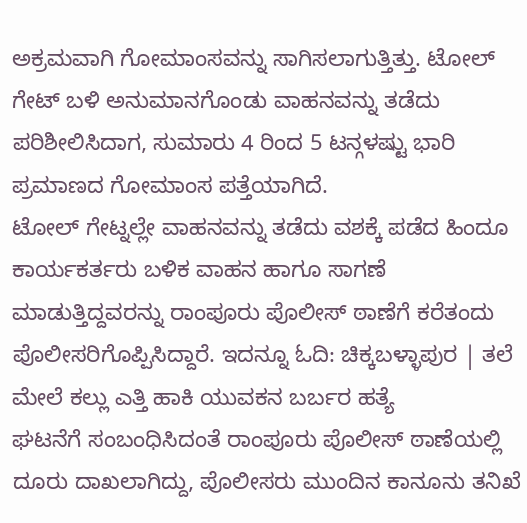ಅಕ್ರಮವಾಗಿ ಗೋಮಾಂಸವನ್ನು ಸಾಗಿಸಲಾಗುತ್ತಿತ್ತು. ಟೋಲ್ ಗೇಟ್ ಬಳಿ ಅನುಮಾನಗೊಂಡು ವಾಹನವನ್ನು ತಡೆದು ಪರಿಶೀಲಿಸಿದಾಗ, ಸುಮಾರು 4 ರಿಂದ 5 ಟನ್ಗಳಷ್ಟು ಭಾರಿ ಪ್ರಮಾಣದ ಗೋಮಾಂಸ ಪತ್ತೆಯಾಗಿದೆ.
ಟೋಲ್ ಗೇಟ್ನಲ್ಲೇ ವಾಹನವನ್ನು ತಡೆದು ವಶಕ್ಕೆ ಪಡೆದ ಹಿಂದೂ ಕಾರ್ಯಕರ್ತರು ಬಳಿಕ ವಾಹನ ಹಾಗೂ ಸಾಗಣೆ ಮಾಡುತ್ತಿದ್ದವರನ್ನು ರಾಂಪೂರು ಪೊಲೀಸ್ ಠಾಣೆಗೆ ಕರೆತಂದು ಪೊಲೀಸರಿಗೊಪ್ಪಿಸಿದ್ದಾರೆ. ಇದನ್ನೂ ಓದಿ: ಚಿಕ್ಕಬಳ್ಳಾಪುರ | ತಲೆ ಮೇಲೆ ಕಲ್ಲು ಎತ್ತಿ ಹಾಕಿ ಯುವಕನ ಬರ್ಬರ ಹತ್ಯೆ
ಘಟನೆಗೆ ಸಂಬಂಧಿಸಿದಂತೆ ರಾಂಪೂರು ಪೊಲೀಸ್ ಠಾಣೆಯಲ್ಲಿ ದೂರು ದಾಖಲಾಗಿದ್ದು, ಪೊಲೀಸರು ಮುಂದಿನ ಕಾನೂನು ತನಿಖೆ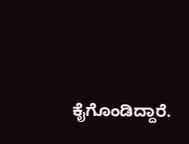ಕೈಗೊಂಡಿದ್ದಾರೆ.